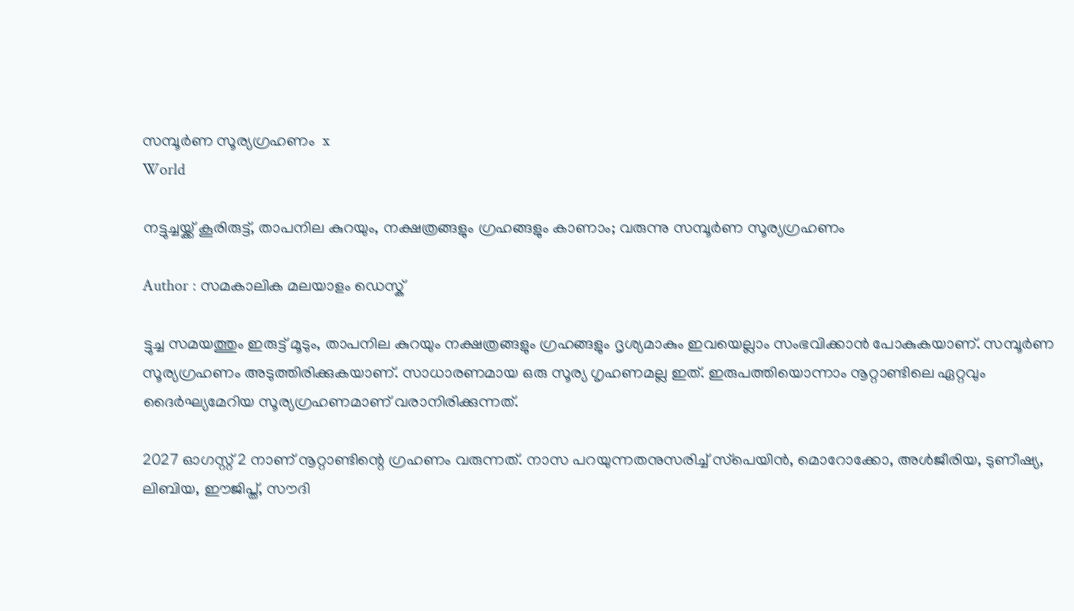സമ്പൂര്‍ണ സൂര്യഗ്രഹണം  x
World

നട്ടുച്ചയ്ക്ക് കൂരിരുട്ട്, താപനില കുറയും, നക്ഷത്രങ്ങളും ഗ്രഹങ്ങളും കാണാം; വരുന്നു സമ്പൂര്‍ണ സൂര്യഗ്രഹണം

Author : സമകാലിക മലയാളം ഡെസ്ക്

ട്ടുച്ച സമയത്തും ഇരുട്ട് മൂടും, താപനില കുറയും നക്ഷത്രങ്ങളും ഗ്രഹങ്ങളും ദൃശ്യമാകും ഇവയെല്ലാം സംഭവിക്കാന്‍ പോകുകയാണ്. സമ്പൂര്‍ണ സൂര്യഗ്രഹണം അടുത്തിരിക്കുകയാണ്. സാധാരണമായ ഒരു സൂര്യ ഗൃഹണമല്ല ഇത്. ഇരുപത്തിയൊന്നാം നൂറ്റാണ്ടിലെ ഏറ്റവും ദൈര്‍ഘ്യമേറിയ സൂര്യഗ്രഹണമാണ് വരാനിരിക്കുന്നത്.

2027 ഓഗസ്റ്റ് 2 നാണ് നൂറ്റാണ്ടിന്റെ ഗ്രഹണം വരുന്നത്. നാസ പറയുന്നതനുസരിച്ച് സ്‌പെയിന്‍, മൊറോക്കോ, അള്‍ജീരിയ, ടുണീഷ്യ, ലിബിയ, ഈജിപ്ത്, സൗദി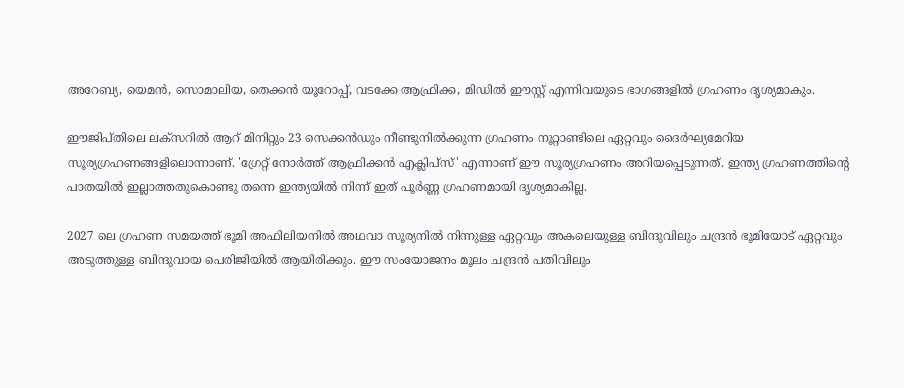അറേബ്യ, യെമന്‍, സൊമാലിയ, തെക്കന്‍ യൂറോപ്പ്, വടക്കേ ആഫ്രിക്ക, മിഡില്‍ ഈസ്റ്റ് എന്നിവയുടെ ഭാഗങ്ങളില്‍ ഗ്രഹണം ദൃശ്യമാകും.

ഈജിപ്തിലെ ലക്‌സറില്‍ ആറ് മിനിറ്റും 23 സെക്കന്‍ഡും നീണ്ടുനില്‍ക്കുന്ന ഗ്രഹണം നൂറ്റാണ്ടിലെ ഏറ്റവും ദൈര്‍ഘ്യമേറിയ സൂര്യഗ്രഹണങ്ങളിലൊന്നാണ്. 'ഗ്രേറ്റ് നോര്‍ത്ത് ആഫ്രിക്കന്‍ എക്ലിപ്‌സ്' എന്നാണ് ഈ സൂര്യഗ്രഹണം അറിയപ്പെടുന്നത്. ഇന്ത്യ ഗ്രഹണത്തിന്റെ പാതയില്‍ ഇല്ലാത്തതുകൊണ്ടു തന്നെ ഇന്ത്യയില്‍ നിന്ന് ഇത് പൂര്‍ണ്ണ ഗ്രഹണമായി ദൃശ്യമാകില്ല.

2027 ലെ ഗ്രഹണ സമയത്ത് ഭൂമി അഫിലിയനില്‍ അഥവാ സൂര്യനില്‍ നിന്നുള്ള ഏറ്റവും അകലെയുള്ള ബിന്ദുവിലും ചന്ദ്രന്‍ ഭൂമിയോട് ഏറ്റവും അടുത്തുള്ള ബിന്ദുവായ പെരിജിയില്‍ ആയിരിക്കും. ഈ സംയോജനം മൂലം ചന്ദ്രന്‍ പതിവിലും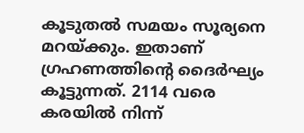കൂടുതല്‍ സമയം സൂര്യനെ മറയ്ക്കും. ഇതാണ് ഗ്രഹണത്തിന്റെ ദൈര്‍ഘ്യം കൂട്ടുന്നത്. 2114 വരെ കരയില്‍ നിന്ന്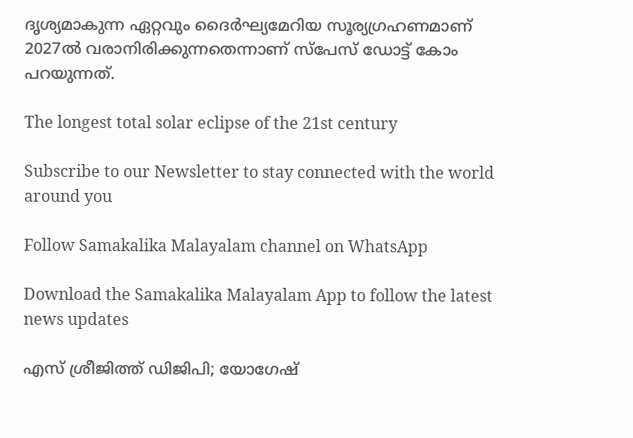ദൃശ്യമാകുന്ന ഏറ്റവും ദൈര്‍ഘ്യമേറിയ സൂര്യഗ്രഹണമാണ് 2027ല്‍ വരാനിരിക്കുന്നതെന്നാണ് സ്‌പേസ് ഡോട്ട് കോം പറയുന്നത്.

The longest total solar eclipse of the 21st century

Subscribe to our Newsletter to stay connected with the world around you

Follow Samakalika Malayalam channel on WhatsApp

Download the Samakalika Malayalam App to follow the latest news updates

എസ് ശ്രീജിത്ത് ഡിജിപി; യോഗേഷ്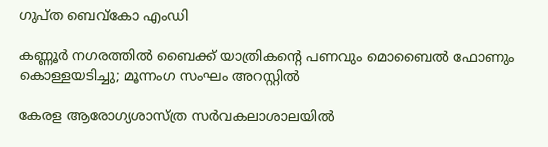ഗുപ്ത ബെവ്‌കോ എംഡി

കണ്ണൂർ നഗരത്തിൽ ബൈക്ക് യാത്രികന്റെ പണവും മൊബൈൽ ഫോണും കൊള്ളയടിച്ചു; മൂന്നംഗ സംഘം അറസ്റ്റിൽ

കേരള ആരോഗ്യശാസ്ത്ര സര്‍വകലാശാലയില്‍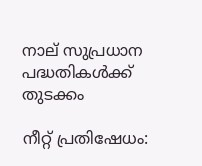നാല് സുപ്രധാന പദ്ധതികള്‍ക്ക് തുടക്കം

നീറ്റ് പ്രതിഷേധം: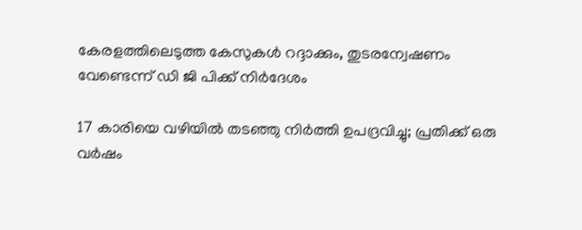കേരളത്തിലെടുത്ത കേസുകൾ റദ്ദാക്കും, തുടരന്വേഷണം വേണ്ടെന്ന് ഡി ജി പിക്ക് നിർദേശം

17 കാരിയെ വഴിയിൽ തടഞ്ഞു നിർത്തി ഉപദ്രവിച്ചു; പ്രതിക്ക് ഒരു വർഷം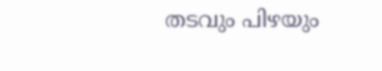തടവും പിഴയും